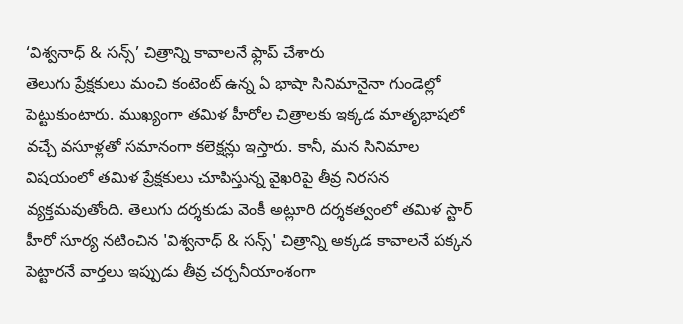‘విశ్వనాధ్ & సన్స్’ చిత్రాన్ని కావాలనే ఫ్లాప్ చేశారు
తెలుగు ప్రేక్షకులు మంచి కంటెంట్ ఉన్న ఏ భాషా సినిమానైనా గుండెల్లో పెట్టుకుంటారు. ముఖ్యంగా తమిళ హీరోల చిత్రాలకు ఇక్కడ మాతృభాషలో వచ్చే వసూళ్లతో సమానంగా కలెక్షన్లు ఇస్తారు. కానీ, మన సినిమాల విషయంలో తమిళ ప్రేక్షకులు చూపిస్తున్న వైఖరిపై తీవ్ర నిరసన వ్యక్తమవుతోంది. తెలుగు దర్శకుడు వెంకీ అట్లూరి దర్శకత్వంలో తమిళ స్టార్ హీరో సూర్య నటించిన 'విశ్వనాధ్ & సన్స్' చిత్రాన్ని అక్కడ కావాలనే పక్కన పెట్టారనే వార్తలు ఇప్పుడు తీవ్ర చర్చనీయాంశంగా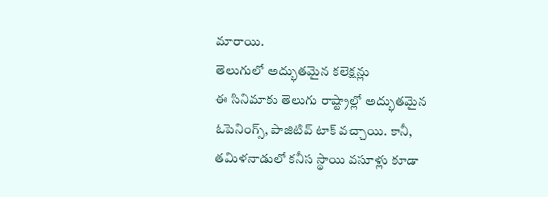మారాయి.
తెలుగులో అద్భుతమైన కలెక్షన్లు
ఈ సినిమాకు తెలుగు రాష్ట్రాల్లో అద్భుతమైన ఓపెనింగ్స్, పాజిటివ్ టాక్ వచ్చాయి. కానీ, తమిళనాడులో కనీస స్థాయి వసూళ్లు కూడా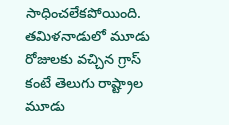సాధించలేకపోయింది. తమిళనాడులో మూడు రోజులకు వచ్చిన గ్రాస్ కంటే తెలుగు రాష్ట్రాల మూడు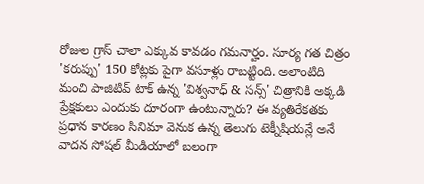రోజుల గ్రాస్ చాలా ఎక్కువ కావడం గమనార్హం. సూర్య గత చిత్రం 'కరుప్పు' 150 కోట్లకు పైగా వసూళ్లు రాబట్టింది. అలాంటిది మంచి పాజిటివ్ టాక్ ఉన్న 'విశ్వనాధ్ & సన్స్' చిత్రానికి అక్కడి ప్రేక్షకులు ఎందుకు దూరంగా ఉంటున్నారు? ఈ వ్యతిరేకతకు ప్రధాన కారణం సినిమా వెనుక ఉన్న తెలుగు టెక్నీషియన్లే అనే వాదన సోషల్ మీడియాలో బలంగా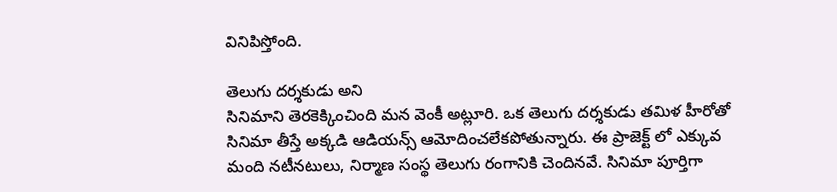వినిపిస్తోంది.

తెలుగు దర్శకుడు అని
సినిమాని తెరకెక్కించింది మన వెంకీ అట్లూరి. ఒక తెలుగు దర్శకుడు తమిళ హీరోతో సినిమా తీస్తే అక్కడి ఆడియన్స్ ఆమోదించలేకపోతున్నారు. ఈ ప్రాజెక్ట్ లో ఎక్కువ మంది నటీనటులు, నిర్మాణ సంస్థ తెలుగు రంగానికి చెందినవే. సినిమా పూర్తిగా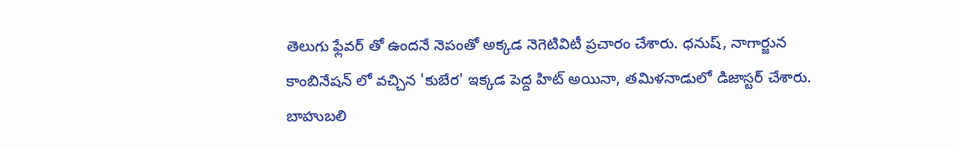తెలుగు ఫ్లేవర్ తో ఉందనే నెపంతో అక్కడ నెగెటివిటీ ప్రచారం చేశారు. ధనుష్, నాగార్జున కాంబినేషన్ లో వచ్చిన 'కుబేర' ఇక్కడ పెద్ద హిట్ అయినా, తమిళనాడులో డిజాస్టర్ చేశారు.
బాహుబలి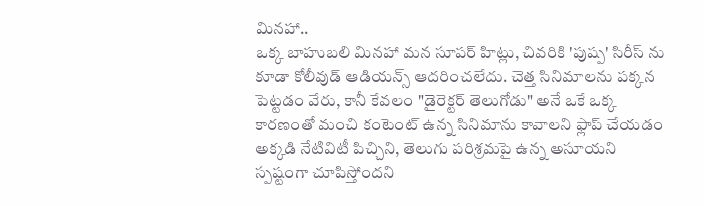మినహా..
ఒక్క బాహుబలి మినహా మన సూపర్ హిట్లు, చివరికి 'పుష్ప' సిరీస్ ను కూడా కోలీవుడ్ ఆడియన్స్ ఆదరించలేదు. చెత్త సినిమాలను పక్కన పెట్టడం వేరు, కానీ కేవలం "డైరెక్టర్ తెలుగోడు" అనే ఒకే ఒక్క కారణంతో మంచి కంటెంట్ ఉన్న సినిమాను కావాలని ఫ్లాప్ చేయడం అక్కడి నేటివిటీ పిచ్చిని, తెలుగు పరిశ్రమపై ఉన్న అసూయని స్పష్టంగా చూపిస్తోందని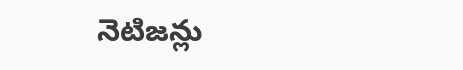నెటిజన్లు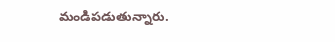మండిపడుతున్నారు.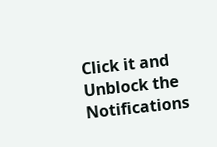Click it and Unblock the Notifications